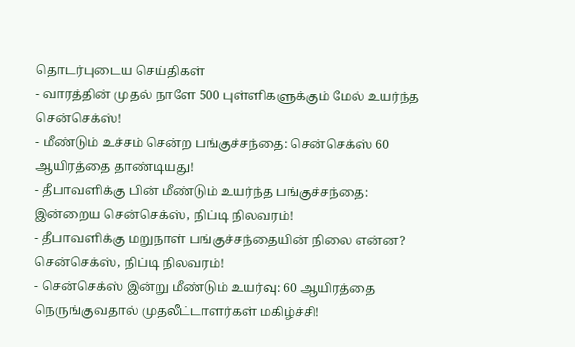தொடர்புடைய செய்திகள்
- வாரத்தின் முதல் நாளே 500 புள்ளிகளுக்கும் மேல் உயர்ந்த சென்செக்ஸ்!
- மீண்டும் உச்சம் சென்ற பங்குச்சந்தை: சென்செக்ஸ் 60 ஆயிரத்தை தாண்டியது!
- தீபாவளிக்கு பின் மீண்டும் உயர்ந்த பங்குச்சந்தை: இன்றைய சென்செக்ஸ், நிப்டி நிலவரம்!
- தீபாவளிக்கு மறுநாள் பங்குச்சந்தையின் நிலை என்ன? சென்செக்ஸ், நிப்டி நிலவரம்!
- சென்செக்ஸ் இன்று மீண்டும் உயர்வு: 60 ஆயிரத்தை நெருங்குவதால் முதலீட்டாளர்கள் மகிழ்ச்சி!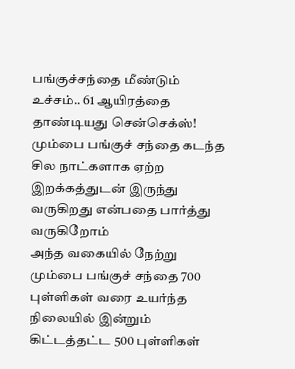பங்குச்சந்தை மீண்டும் உச்சம்.. 61 ஆயிரத்தை தாண்டியது சென்செக்ஸ்!
மும்பை பங்குச் சந்தை கடந்த சில நாட்களாக ஏற்ற இறக்கத்துடன் இருந்து வருகிறது என்பதை பார்த்து வருகிறோம்
அந்த வகையில் நேற்று மும்பை பங்குச் சந்தை 700 புள்ளிகள் வரை உயர்ந்த நிலையில் இன்றும் கிட்டத்தட்ட 500 புள்ளிகள்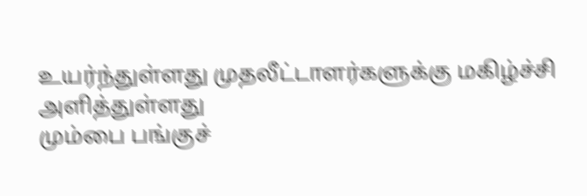உயர்ந்துள்ளது முதலீட்டாளர்களுக்கு மகிழ்ச்சி அளித்துள்ளது
மும்பை பங்குச்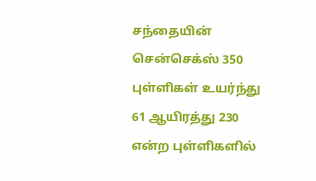சந்தையின் சென்செக்ஸ் 350 புள்ளிகள் உயர்ந்து 61 ஆயிரத்து 230 என்ற புள்ளிகளில்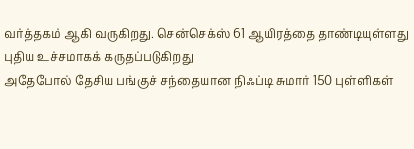வர்த்தகம் ஆகி வருகிறது. சென்செக்ஸ் 61 ஆயிரத்தை தாண்டியுள்ளது புதிய உச்சமாகக் கருதப்படுகிறது
அதேபோல் தேசிய பங்குச் சந்தையான நிஃப்டி சுமார் 150 புள்ளிகள்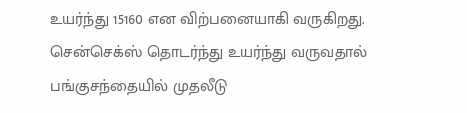உயர்ந்து 15160 என விற்பனையாகி வருகிறது. சென்செக்ஸ் தொடர்ந்து உயர்ந்து வருவதால் பங்குசந்தையில் முதலீடு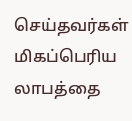செய்தவர்கள் மிகப்பெரிய லாபத்தை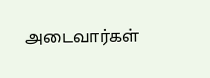அடைவார்கள்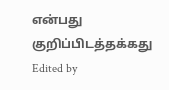என்பது குறிப்பிடத்தக்கது
Edited by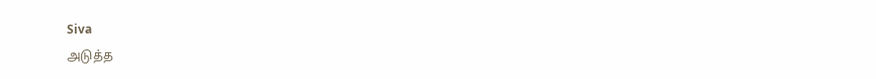Siva
அடுத்த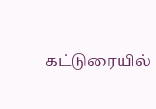கட்டுரையில்